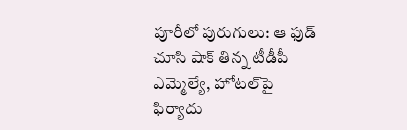పూరీలో పురుగులు: ఆ ఫుడ్ చూసి షాక్ తిన్న టీడీపీ ఎమ్మెల్యే, హోటల్‌పై ఫిర్యాదు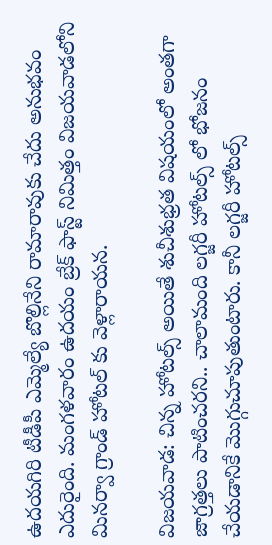ఉదయగిరి టీడీపీ ఎమ్మెల్యే బొల్లినేని రామారావుకు చేదు అనుభవం ఎదురైంది. మంగళవారం ఉదయం బ్రేక్ ఫాస్ట్ నిమిత్తం విజయవాడలోని మినర్వా గ్రాండ్ హోటల్ కు వెళ్లారాయన.

విజయవాడ: చిన్న హోటల్స్ అయితే శుచీశుభ్రత విషయంలో అంతగా జాగ్రత్తలు పాటించరని.. చాలామంది లగ్జరీ హోటల్స్ లో భోజనం చేయడానికే మొగ్గుచూపుతుంటారు. కానీ లగ్జరీ హోటల్స్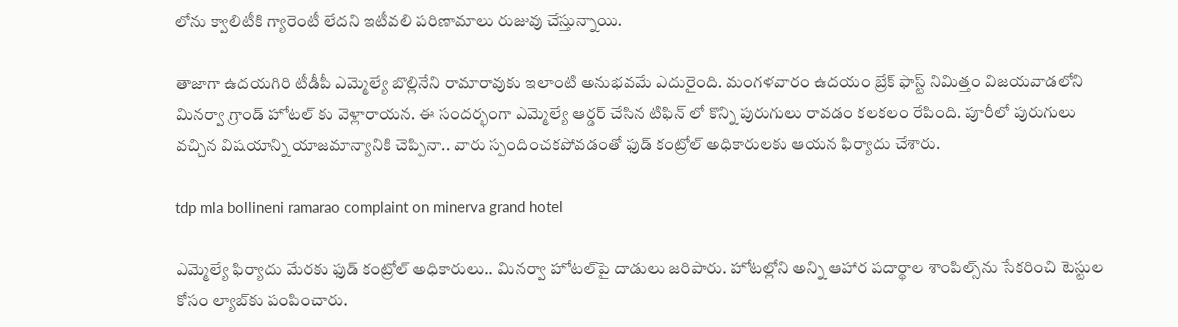లోను క్వాలిటీకి గ్యారెంటీ లేదని ఇటీవలి పరిణామాలు రుజువు చేస్తున్నాయి.

తాజాగా ఉదయగిరి టీడీపీ ఎమ్మెల్యే బొల్లినేని రామారావుకు ఇలాంటి అనుభవమే ఎదురైంది. మంగళవారం ఉదయం బ్రేక్ ఫాస్ట్ నిమిత్తం విజయవాడలోని మినర్వా గ్రాండ్ హోటల్ కు వెళ్లారాయన. ఈ సందర్భంగా ఎమ్మెల్యే ఆర్డర్ చేసిన టిఫిన్ లో కొన్ని పురుగులు రావడం కలకలం రేపింది. పూరీలో పురుగులు వచ్చిన విషయాన్ని యాజమాన్యానికి చెప్పినా.. వారు స్పందించకపోవడంతో ఫుడ్ కంట్రోల్ అధికారులకు ఆయన ఫిర్యాదు చేశారు.

tdp mla bollineni ramarao complaint on minerva grand hotel

ఎమ్మెల్యే ఫిర్యాదు మేరకు ఫుడ్ కంట్రోల్ అధికారులు.. మినర్వా హోటల్‌పై దాడులు జరిపారు. హోటల్లోని అన్ని ఆహార పదార్థాల శాంపిల్స్‌ను సేకరించి టెస్టుల కోసం ల్యాబ్‌కు పంపించారు.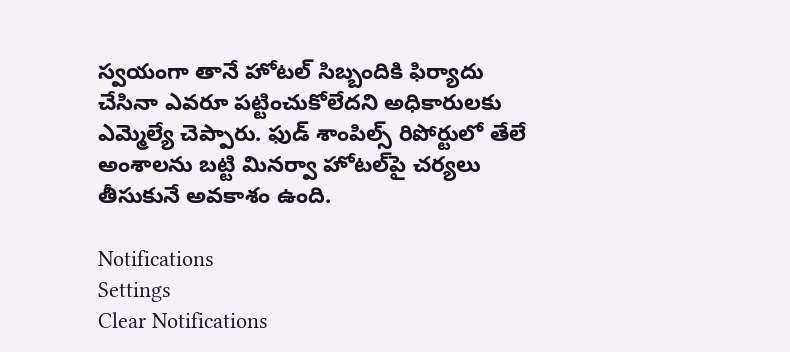స్వయంగా తానే హోటల్ సిబ్బందికి ఫిర్యాదు చేసినా ఎవరూ పట్టించుకోలేదని అధికారులకు ఎమ్మెల్యే చెప్పారు. ఫుడ్ శాంపిల్స్ రిపోర్టులో తేలే అంశాలను బట్టి మినర్వా హోటల్‌పై చర్యలు తీసుకునే అవకాశం ఉంది.

Notifications
Settings
Clear Notifications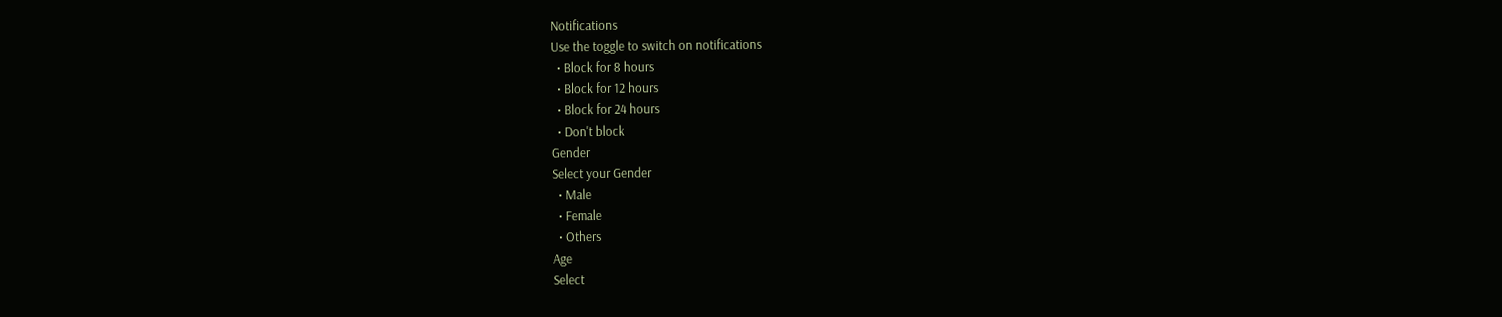Notifications
Use the toggle to switch on notifications
  • Block for 8 hours
  • Block for 12 hours
  • Block for 24 hours
  • Don't block
Gender
Select your Gender
  • Male
  • Female
  • Others
Age
Select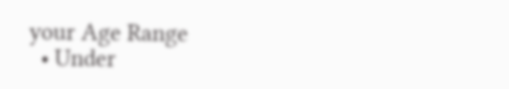your Age Range
  • Under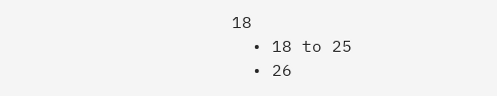18
  • 18 to 25
  • 26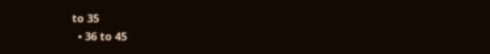to 35
  • 36 to 45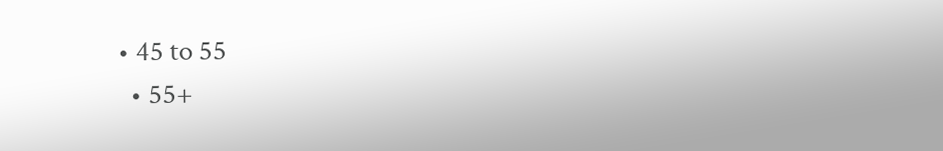• 45 to 55
  • 55+